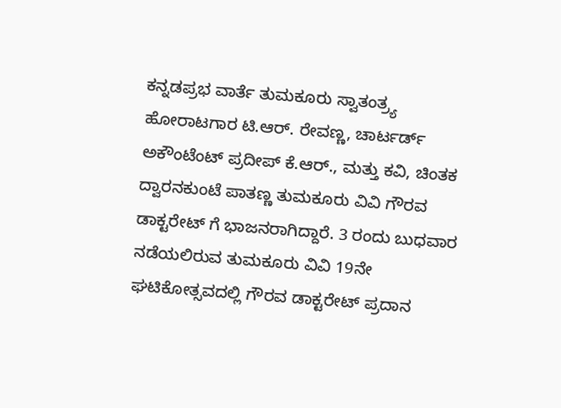ಕನ್ನಡಪ್ರಭ ವಾರ್ತೆ ತುಮಕೂರು ಸ್ವಾತಂತ್ರ್ಯ ಹೋರಾಟಗಾರ ಟಿ.ಆರ್. ರೇವಣ್ಣ, ಚಾರ್ಟರ್ಡ್ ಅಕೌಂಟೆಂಟ್ ಪ್ರದೀಪ್ ಕೆ.ಆರ್., ಮತ್ತು ಕವಿ, ಚಿಂತಕ ದ್ವಾರನಕುಂಟೆ ಪಾತಣ್ಣ ತುಮಕೂರು ವಿವಿ ಗೌರವ ಡಾಕ್ಟರೇಟ್ ಗೆ ಭಾಜನರಾಗಿದ್ದಾರೆ. 3 ರಂದು ಬುಧವಾರ ನಡೆಯಲಿರುವ ತುಮಕೂರು ವಿವಿ 19ನೇ ಘಟಿಕೋತ್ಸವದಲ್ಲಿ ಗೌರವ ಡಾಕ್ಟರೇಟ್ ಪ್ರದಾನ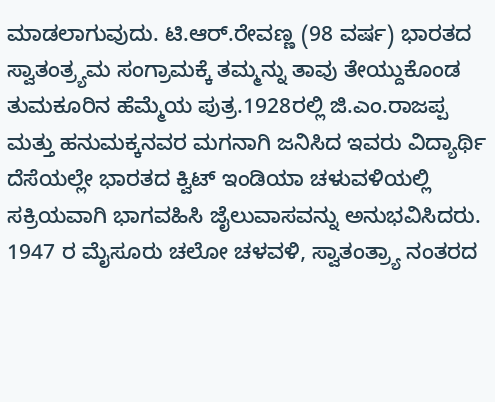ಮಾಡಲಾಗುವುದು. ಟಿ.ಆರ್.ರೇವಣ್ಣ (98 ವರ್ಷ) ಭಾರತದ ಸ್ವಾತಂತ್ರ್ಯಮ ಸಂಗ್ರಾಮಕ್ಕೆ ತಮ್ಮನ್ನು ತಾವು ತೇಯ್ದುಕೊಂಡ ತುಮಕೂರಿನ ಹೆಮ್ಮೆಯ ಪುತ್ರ.1928ರಲ್ಲಿ ಜಿ.ಎಂ.ರಾಜಪ್ಪ ಮತ್ತು ಹನುಮಕ್ಕನವರ ಮಗನಾಗಿ ಜನಿಸಿದ ಇವರು ವಿದ್ಯಾರ್ಥಿ ದೆಸೆಯಲ್ಲೇ ಭಾರತದ ಕ್ವಿಟ್‌ ಇಂಡಿಯಾ ಚಳುವಳಿಯಲ್ಲಿ ಸಕ್ರಿಯವಾಗಿ ಭಾಗವಹಿಸಿ ಜೈಲುವಾಸವನ್ನು ಅನುಭವಿಸಿದರು. 1947 ರ ಮೈಸೂರು ಚಲೋ ಚಳವಳಿ, ಸ್ವಾತಂತ್ರ್ಯಾ ನಂತರದ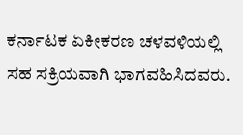ಕರ್ನಾಟಕ ಏಕೀಕರಣ ಚಳವಳಿಯಲ್ಲಿ ಸಹ ಸಕ್ರಿಯವಾಗಿ ಭಾಗವಹಿಸಿದವರು.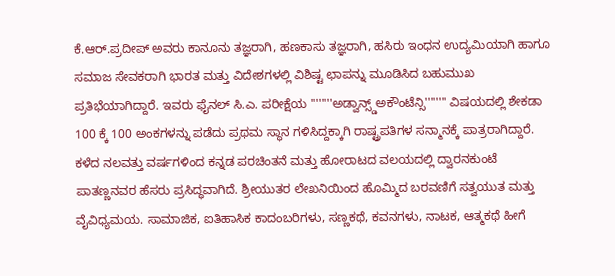ಕೆ.ಆರ್.ಪ್ರದೀಪ್‌ ಅವರು ಕಾನೂನು ತಜ್ಞರಾಗಿ, ಹಣಕಾಸು ತಜ್ಞರಾಗಿ, ಹಸಿರು ಇಂಧನ ಉದ್ಯಮಿಯಾಗಿ ಹಾಗೂ ಸಮಾಜ ಸೇವಕರಾಗಿ ಭಾರತ ಮತ್ತು ವಿದೇಶಗಳಲ್ಲಿ ವಿಶಿಷ್ಟ ಛಾಪನ್ನು ಮೂಡಿಸಿದ ಬಹುಮುಖ ಪ್ರತಿಭೆಯಾಗಿದ್ದಾರೆ. ಇವರು ಫೈನಲ್ ಸಿ.ಎ. ಪರೀಕ್ಷೆಯ ''''''''ಅಡ್ವಾನ್ಸ್ಡ್ಅಕೌಂಟೆನ್ಸಿ'''''''' ವಿಷಯದಲ್ಲಿ ಶೇಕಡಾ 100 ಕ್ಕೆ 100 ಅಂಕಗಳನ್ನು ಪಡೆದು ಪ್ರಥಮ ಸ್ಥಾನ ಗಳಿಸಿದ್ದಕ್ಕಾಗಿ ರಾಷ್ಟ್ರಪತಿಗಳ ಸನ್ಮಾನಕ್ಕೆ ಪಾತ್ರರಾಗಿದ್ದಾರೆ. ಕಳೆದ ನಲವತ್ತು ವರ್ಷಗಳಿಂದ ಕನ್ನಡ ಪರಚಿಂತನೆ ಮತ್ತು ಹೋರಾಟದ ವಲಯದಲ್ಲಿ ದ್ವಾರನಕುಂಟೆ ಪಾತಣ್ಣನವರ ಹೆಸರು ಪ್ರಸಿದ್ಧವಾಗಿದೆ. ಶ್ರೀಯುತರ ಲೇಖನಿಯಿಂದ ಹೊಮ್ಮಿದ ಬರವಣಿಗೆ ಸತ್ವಯುತ ಮತ್ತು ವೈವಿಧ್ಯಮಯ. ಸಾಮಾಜಿಕ, ಐತಿಹಾಸಿಕ ಕಾದಂಬರಿಗಳು, ಸಣ್ಣಕಥೆ, ಕವನಗಳು, ನಾಟಕ, ಆತ್ಮಕಥೆ ಹೀಗೆ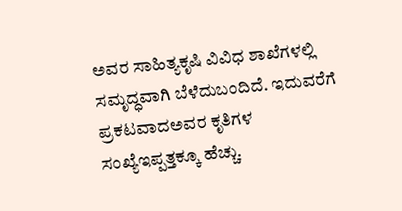ಅವರ ಸಾಹಿತ್ಯಕೃಷಿ ವಿವಿಧ ಶಾಖೆಗಳಲ್ಲಿ ಸಮೃದ್ಧವಾಗಿ ಬೆಳೆದುಬಂದಿದೆ. ಇದುವರೆಗೆ ಪ್ರಕಟವಾದಅವರ ಕೃತಿಗಳ ಸಂಖ್ಯೆಇಪ್ಪತ್ತಕ್ಕೂ ಹೆಚ್ಚು.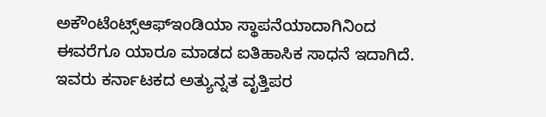ಅಕೌಂಟೆಂಟ್ಸ್ಆಫ್‌ಇಂಡಿಯಾ ಸ್ಥಾಪನೆಯಾದಾಗಿನಿಂದ ಈವರೆಗೂ ಯಾರೂ ಮಾಡದ ಐತಿಹಾಸಿಕ ಸಾಧನೆ ಇದಾಗಿದೆ. ಇವರು ಕರ್ನಾಟಕದ ಅತ್ಯುನ್ನತ ವೃತ್ತಿಪರ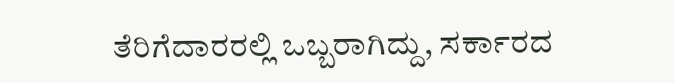ತೆರಿಗೆದಾರರಲ್ಲಿ ಒಬ್ಬರಾಗಿದ್ದು, ಸರ್ಕಾರದ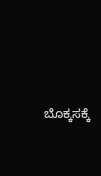ಬೊಕ್ಕಸಕ್ಕೆ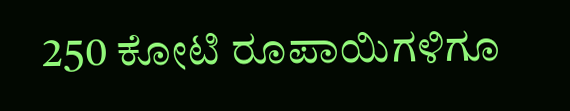250 ಕೋಟಿ ರೂಪಾಯಿಗಳಿಗೂ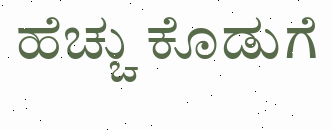ಹೆಚ್ಚು ಕೊಡುಗೆ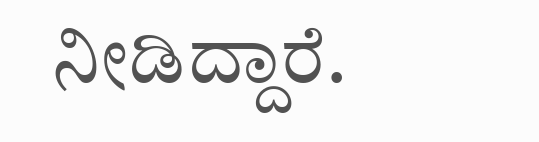ನೀಡಿದ್ದಾರೆ.